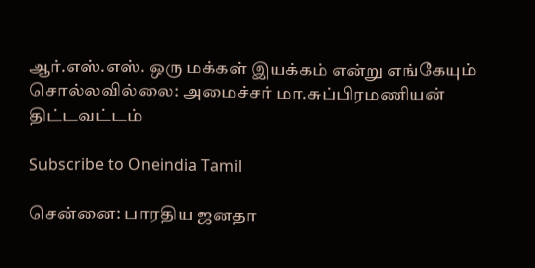ஆர்.எஸ்.எஸ். ஒரு மக்கள் இயக்கம் என்று எங்கேயும் சொல்லவில்லை: அமைச்சர் மா.சுப்பிரமணியன் திட்டவட்டம்

Subscribe to Oneindia Tamil

சென்னை: பாரதிய ஜனதா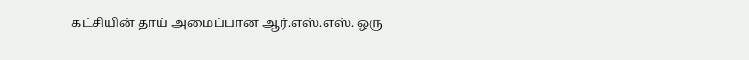கட்சியின் தாய் அமைப்பான ஆர்.எஸ்.எஸ். ஒரு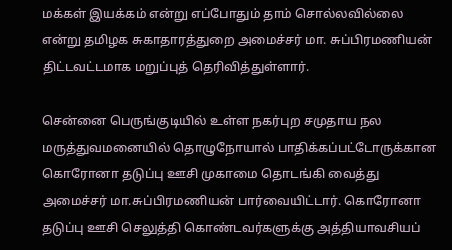மக்கள் இயக்கம் என்று எப்போதும் தாம் சொல்லவில்லை என்று தமிழக சுகாதாரத்துறை அமைச்சர் மா. சுப்பிரமணியன் திட்டவட்டமாக மறுப்புத் தெரிவித்துள்ளார்.

சென்னை பெருங்குடியில் உள்ள நகர்புற சமுதாய நல மருத்துவமனையில் தொழுநோயால் பாதிக்கப்பட்டோருக்கான கொரோனா தடுப்பு ஊசி முகாமை தொடங்கி வைத்து அமைச்சர் மா.சுப்பிரமணியன் பார்வையிட்டார். கொரோனா தடுப்பு ஊசி செலுத்தி கொண்டவர்களுக்கு அத்தியாவசியப்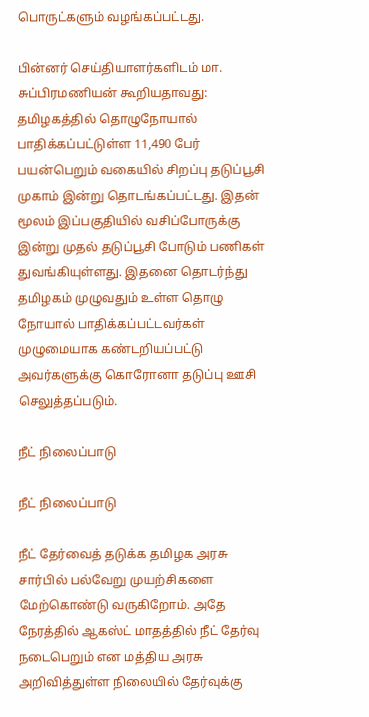பொருட்களும் வழங்கப்பட்டது.

பின்னர் செய்தியாளர்களிடம் மா. சுப்பிரமணியன் கூறியதாவது: தமிழகத்தில் தொழுநோயால் பாதிக்கப்பட்டுள்ள 11,490 பேர் பயன்பெறும் வகையில் சிறப்பு தடுப்பூசி முகாம் இன்று தொடங்கப்பட்டது. இதன் மூலம் இப்பகுதியில் வசிப்போருக்கு இன்று முதல் தடுப்பூசி போடும் பணிகள் துவங்கியுள்ளது. இதனை தொடர்ந்து தமிழகம் முழுவதும் உள்ள தொழு நோயால் பாதிக்கப்பட்டவர்கள் முழுமையாக கண்டறியப்பட்டு அவர்களுக்கு கொரோனா தடுப்பு ஊசி செலுத்தப்படும்.

நீட் நிலைப்பாடு

நீட் நிலைப்பாடு

நீட் தேர்வைத் தடுக்க தமிழக அரசு சார்பில் பல்வேறு முயற்சிகளை மேற்கொண்டு வருகிறோம். அதே நேரத்தில் ஆகஸ்ட் மாதத்தில் நீட் தேர்வு நடைபெறும் என மத்திய அரசு அறிவித்துள்ள நிலையில் தேர்வுக்கு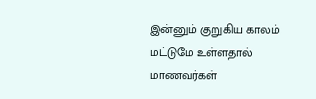இன்னும் குறுகிய காலம் மட்டுமே உள்ளதால் மாணவர்கள்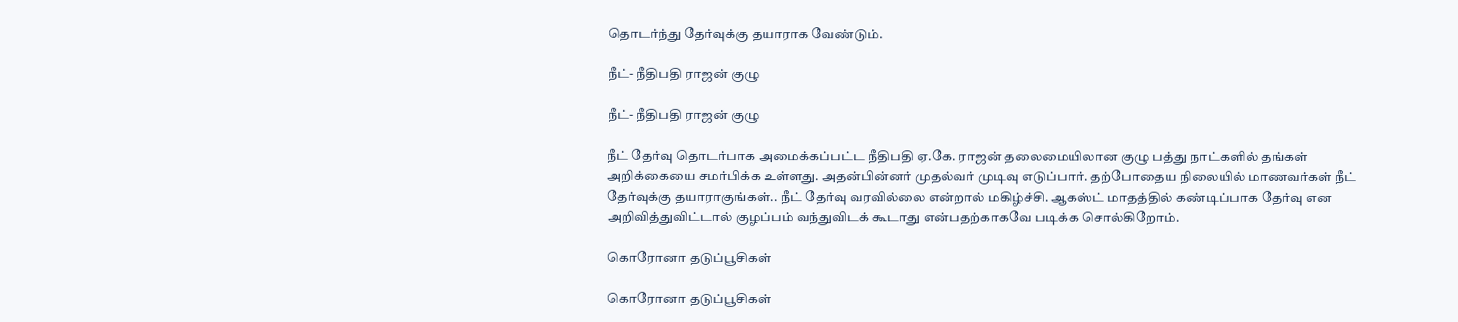தொடர்ந்து தேர்வுக்கு தயாராக வேண்டும்.

நீட்- நீதிபதி ராஜன் குழு

நீட்- நீதிபதி ராஜன் குழு

நீட் தேர்வு தொடர்பாக அமைக்கப்பட்ட நீதிபதி ஏ.கே. ராஜன் தலைமையிலான குழு பத்து நாட்களில் தங்கள் அறிக்கையை சமர்பிக்க உள்ளது. அதன்பின்னர் முதல்வர் முடிவு எடுப்பார். தற்போதைய நிலையில் மாணவர்கள் நீட் தேர்வுக்கு தயாராகுங்கள்.. நீட் தேர்வு வரவில்லை என்றால் மகிழ்ச்சி. ஆகஸ்ட் மாதத்தில் கண்டிப்பாக தேர்வு என அறிவித்துவிட்டால் குழப்பம் வந்துவிடக் கூடாது என்பதற்காகவே படிக்க சொல்கிறோம்.

கொரோனா தடுப்பூசிகள்

கொரோனா தடுப்பூசிகள்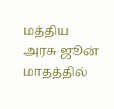மத்திய அரசு ஜூன் மாதத்தில்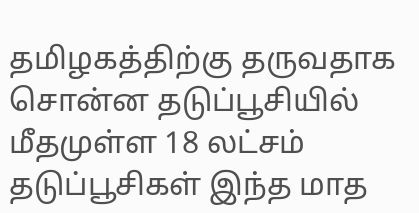தமிழகத்திற்கு தருவதாக சொன்ன தடுப்பூசியில் மீதமுள்ள 18 லட்சம் தடுப்பூசிகள் இந்த மாத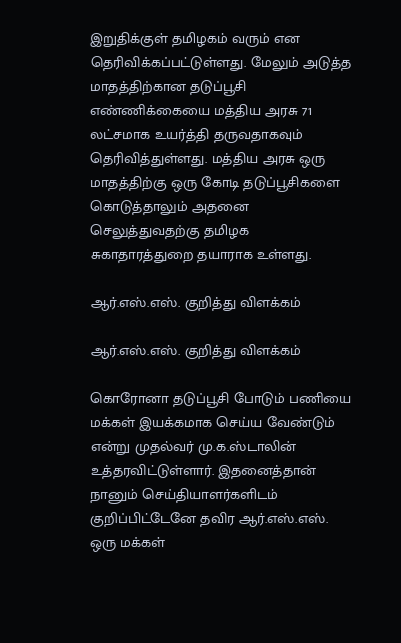இறுதிக்குள் தமிழகம் வரும் என தெரிவிக்கப்பட்டுள்ளது. மேலும் அடுத்த மாதத்திற்கான தடுப்பூசி எண்ணிக்கையை மத்திய அரசு 71 லட்சமாக உயர்த்தி தருவதாகவும் தெரிவித்துள்ளது. மத்திய அரசு ஒரு மாதத்திற்கு ஒரு கோடி தடுப்பூசிகளை கொடுத்தாலும் அதனை செலுத்துவதற்கு தமிழக சுகாதாரத்துறை தயாராக உள்ளது.

ஆர்.எஸ்.எஸ். குறித்து விளக்கம்

ஆர்.எஸ்.எஸ். குறித்து விளக்கம்

கொரோனா தடுப்பூசி போடும் பணியை மக்கள் இயக்கமாக செய்ய வேண்டும் என்று முதல்வர் மு.க.ஸ்டாலின் உத்தரவிட்டுள்ளார். இதனைத்தான் நானும் செய்தியாளர்களிடம் குறிப்பிட்டேனே தவிர ஆர்.எஸ்.எஸ். ஒரு மக்கள்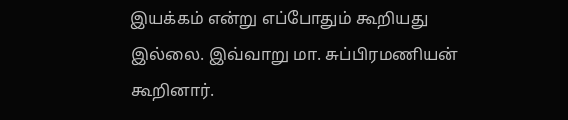இயக்கம் என்று எப்போதும் கூறியது இல்லை. இவ்வாறு மா. சுப்பிரமணியன் கூறினார்.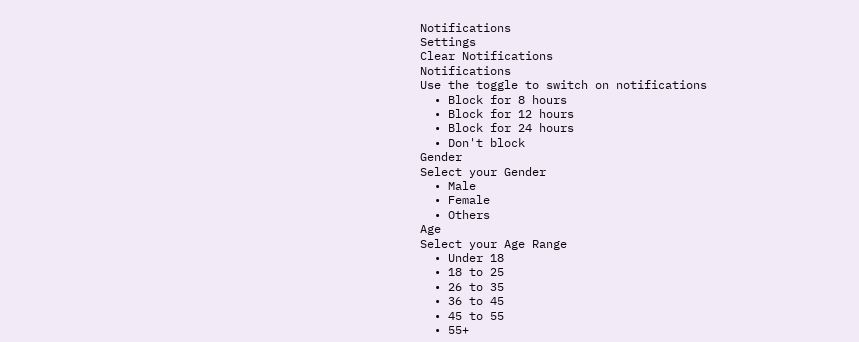Notifications
Settings
Clear Notifications
Notifications
Use the toggle to switch on notifications
  • Block for 8 hours
  • Block for 12 hours
  • Block for 24 hours
  • Don't block
Gender
Select your Gender
  • Male
  • Female
  • Others
Age
Select your Age Range
  • Under 18
  • 18 to 25
  • 26 to 35
  • 36 to 45
  • 45 to 55
  • 55+